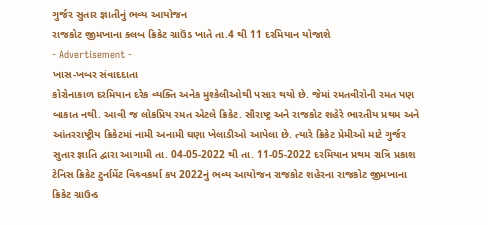ગુર્જર સુતાર જ્ઞાતીનું ભવ્ય આયોજન
રાજકોટ જીમખાના ક્લબ ક્રિકેટ ગ્રાઉંડ ખાતે તા.4 થી 11 દરમિયાન યોજાશે
- Advertisement -
ખાસ-ખબર સંવાદદાતા
કોરોનાકાળ દરમિયાન દરેક વ્યક્તિ અનેક મુશ્કેલીઓથી પસાર થયો છે. જેમાં રમતવીરોની રમત પણ બાકાત નથી. આવી જ લોકપ્રિય રમત એટલે ક્રિકેટ. સૌરાષ્ટ્ર અને રાજકોટ શહેરે ભારતીય પ્રથમ અને આંતરરાષ્ટ્રીય ક્રિકેટમાં નામી અનામી ઘણા ખેલાડીઓ આપેલા છે. ત્યારે ક્રિકેટ પ્રેમીઓ માટે ગુર્જર સુતાર જ્ઞાતિ દ્વારા આગામી તા. 04-05-2022 થી તા. 11-05-2022 દરમિયાન પ્રથમ રાત્રિ પ્રકાશ ટેનિસ ક્રિકેટ ટુર્નામેંટ વિશ્ર્વકર્મા કપ 2022નું ભવ્ય આયોજન રાજકોટ શહેરના રાજકોટ જીમખાના ક્રિકેટ ગ્રાઉન્ડ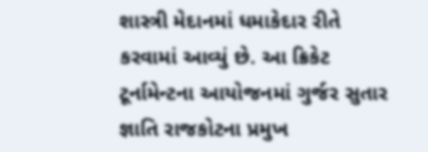શાસ્ત્રી મેદાનમાં ધમાકેદાર રીતે કરવામાં આવ્યું છે. આ ક્રિકેટ ટૂર્નામેન્ટના આયોજનમાં ગુર્જર સુતાર જ્ઞાતિ રાજકોટના પ્રમુખ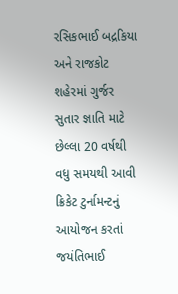રસિકભાઈ બદ્રકિયા અને રાજકોટ શહેરમાં ગુર્જર સુતાર જ્ઞાતિ માટે છેલ્લા 20 વર્ષથી વધુ સમયથી આવી ક્રિકેટ ટુર્નામન્ટનું આયોજન કરતાં જયંતિભાઈ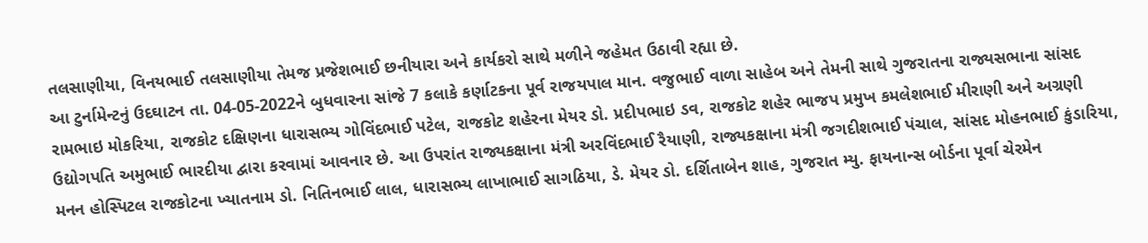તલસાણીયા, વિનયભાઈ તલસાણીયા તેમજ પ્રજેશભાઈ છનીયારા અને કાર્યકરો સાથે મળીને જહેમત ઉઠાવી રહ્યા છે.
આ ટુર્નામેન્ટનું ઉદઘાટન તા. 04-05-2022ને બુધવારના સાંજે 7 કલાકે કર્ણાટકના પૂર્વ રાજયપાલ માન. વજુભાઈ વાળા સાહેબ અને તેમની સાથે ગુજરાતના રાજ્યસભાના સાંસદ રામભાઇ મોકરિયા, રાજકોટ દક્ષિણના ધારાસભ્ય ગોવિંદભાઈ પટેલ, રાજકોટ શહેરના મેયર ડો. પ્રદીપભાઇ ડવ, રાજકોટ શહેર ભાજપ પ્રમુખ કમલેશભાઈ મીરાણી અને અગ્રણી ઉદ્યોગપતિ અમુભાઈ ભારદીયા દ્વારા કરવામાં આવનાર છે. આ ઉપરાંત રાજ્યકક્ષાના મંત્રી અરવિંદભાઈ રૈયાણી, રાજ્યકક્ષાના મંત્રી જગદીશભાઈ પંચાલ, સાંસદ મોહનભાઈ કુંડારિયા, મનન હોસ્પિટલ રાજકોટના ખ્યાતનામ ડો. નિતિનભાઈ લાલ, ધારાસભ્ય લાખાભાઈ સાગઠિયા, ડે. મેયર ડો. દર્શિતાબેન શાહ, ગુજરાત મ્યુ. ફાયનાન્સ બોર્ડના પૂર્વા ચેરમેન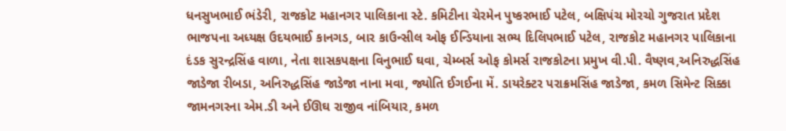ધનસુખભાઈ ભંડેરી, રાજકોટ મહાનગર પાલિકાના સ્ટે. કમિટીના ચેરમેન પુષ્કરભાઈ પટેલ, બક્ષિપંચ મોરચો ગુજરાત પ્રદેશ ભાજપના અધ્યક્ષ ઉદયભાઈ કાનગડ, બાર કાઉન્સીલ ઓફ ઈન્ડિયાના સભ્ય દિલિપભાઈ પટેલ, રાજકોટ મહાનગર પાલિકાના દંડક સુરન્દ્રસિંહ વાળા, નેતા શાસકપક્ષના વિનુભાઈ ઘવા, ચેમ્બર્સ ઓફ કોમર્સ રાજકોટના પ્રમુખ વી.પી. વૈષ્ણવ,અનિરુદ્ધસિંહ જાડેજા રીબડા, અનિરુદ્ધસિંહ જાડેજા નાના મવા, જ્યોતિ ઈગઈના મેં. ડાયરેક્ટર પરાક્રમસિંહ જાડેજા, કમળ સિમેન્ટ સિક્કા જામનગરના એમ.ડી અને ઈઊઘ રાજીવ નાંબિયાર, કમળ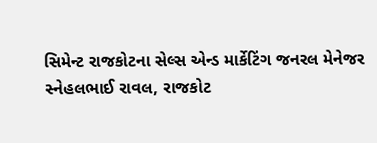સિમેન્ટ રાજકોટના સેલ્સ એન્ડ માર્કેટિંગ જનરલ મેનેજર સ્નેહલભાઈ રાવલ, રાજકોટ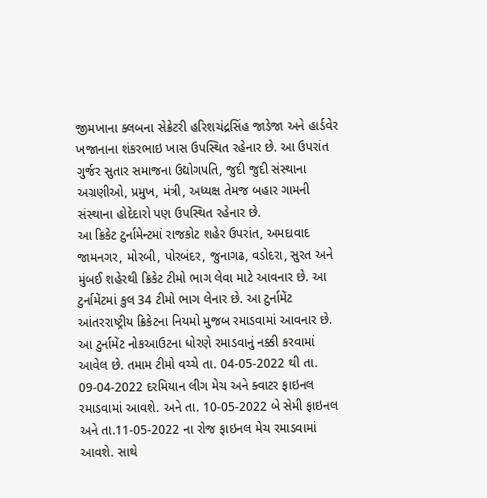જીમખાના ક્લબના સેક્રેટરી હરિશચંદ્રસિંહ જાડેજા અને હાર્ડવેર ખજાનાના શંકરભાઇ ખાસ ઉપસ્થિત રહેનાર છે. આ ઉપરાંત ગુર્જર સુતાર સમાજના ઉદ્યોગપતિ, જુદી જુદી સંસ્થાના અગ્રણીઓ, પ્રમુખ, મંત્રી, અધ્યક્ષ તેમજ બહાર ગામની સંસ્થાના હોદેદારો પણ ઉપસ્થિત રહેનાર છે.
આ ક્રિકેટ ટુર્નામેન્ટમાં રાજકોટ શહેર ઉપરાંત, અમદાવાદ જામનગર, મોરબી, પોરબંદર, જુનાગઢ, વડોદરા, સુરત અને મુંબઈ શહેરથી ક્રિકેટ ટીમો ભાગ લેવા માટે આવનાર છે. આ ટુર્નામેંટમાં કુલ 34 ટીમો ભાગ લેનાર છે. આ ટુર્નામેંટ આંતરરાષ્ટ્રીય ક્રિકેટના નિયમો મુજબ રમાડવામાં આવનાર છે. આ ટુર્નામેંટ નોકઆઉટના ધોરણે રમાડવાનું નક્કી કરવામાં આવેલ છે. તમામ ટીમો વચ્ચે તા. 04-05-2022 થી તા. 09-04-2022 દરમિયાન લીગ મેચ અને ક્વાટર ફાઇનલ રમાડવામાં આવશે. અને તા. 10-05-2022 બે સેમી ફાઇનલ અને તા.11-05-2022 ના રોજ ફાઇનલ મેચ રમાડવામાં આવશે. સાથે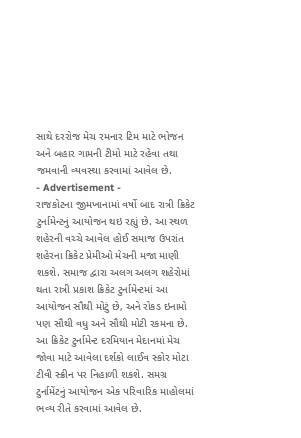સાથે દરરોજ મેચ રમનાર ટિમ માટે ભોજન અને બહાર ગામની ટીમો માટે રહેવા તથા જમવાની વ્યવસ્થા કરવામાં આવેલ છે.
- Advertisement -
રાજકોટના જીમખાનામાં વર્ષો બાદ રાત્રી ક્રિકેટ ટુર્નામેન્ટનું આયોજન થઇ રહ્યું છે. આ સ્થળ શહેરની વચ્ચે આવેલ હોઈ સમાજ ઉપરાંત શહેરના ક્રિકેટ પ્રેમીઓ મેચની મજા માણી શકશે. સમાજ દ્વારા અલગ અલગ શહેરોમાં થતા રાત્રી પ્રકાશ ક્રિકેટ ટુર્નામેન્ટમાં આ આયોજન સૌથી મોટું છે, અને રોકડ ઇનામો પણ સૌથી વધુ અને સૌથી મોટી રકમના છે.
આ ક્રિકેટ ટુર્નામેન્ટ દરમિયાન મેદાનમાં મેચ જોવા માટે આવેલા દર્શકો લાઈવ સ્કોર મોટા ટીવી સ્ક્રીન પર નિહાળી શકશે. સમગ્ર ટુર્નામેંટનું આયોજન એક પરિવારિક માહોલમાં ભવ્ય રીતે કરવામાં આવેલ છે.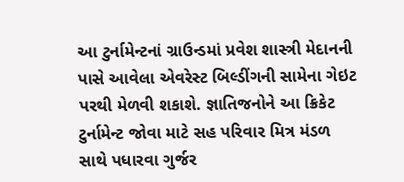આ ટુર્નામેન્ટનાં ગ્રાઉન્ડમાં પ્રવેશ શાસ્ત્રી મેદાનની પાસે આવેલા એવરેસ્ટ બિલ્ડીંગની સામેના ગેઇટ પરથી મેળવી શકાશે. જ્ઞાતિજનોને આ ક્રિકેટ ટુર્નામેન્ટ જોવા માટે સહ પરિવાર મિત્ર મંડળ સાથે પધારવા ગુર્જર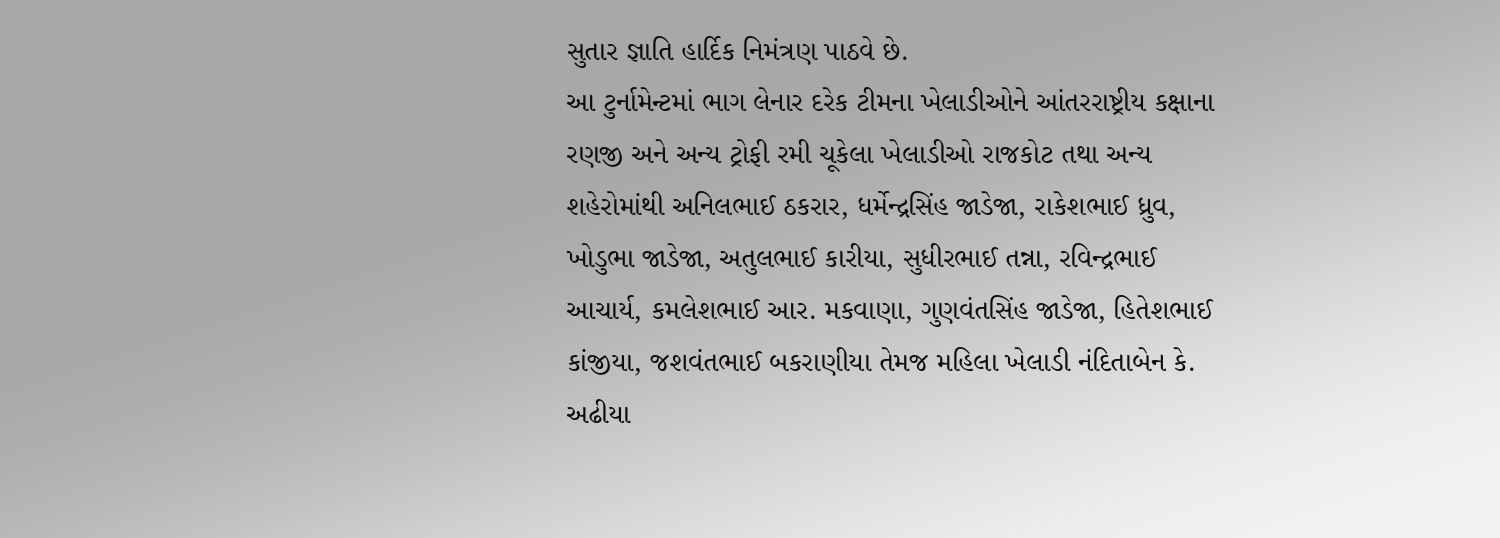સુતાર જ્ઞાતિ હાર્દિક નિમંત્રણ પાઠવે છે.
આ ટુર્નામેન્ટમાં ભાગ લેનાર દરેક ટીમના ખેલાડીઓને આંતરરાષ્ટ્રીય કક્ષાના રણજી અને અન્ય ટ્રોફી રમી ચૂકેલા ખેલાડીઓ રાજકોટ તથા અન્ય શહેરોમાંથી અનિલભાઈ ઠકરાર, ધર્મેન્દ્રસિંહ જાડેજા, રાકેશભાઈ ધ્રુવ, ખોડુભા જાડેજા, અતુલભાઈ કારીયા, સુધીરભાઈ તન્ના, રવિન્દ્રભાઈ આચાર્ય, કમલેશભાઈ આર. મકવાણા, ગુણવંતસિંહ જાડેજા, હિતેશભાઈ કાંજીયા, જશવંતભાઈ બકરાણીયા તેમજ મહિલા ખેલાડી નંદિતાબેન કે. અઢીયા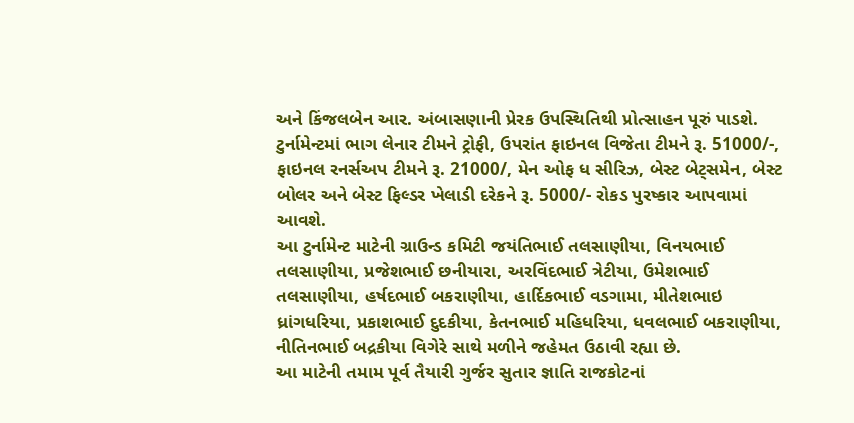અને કિંજલબેન આર. અંબાસણાની પ્રેરક ઉપસ્થિતિથી પ્રોત્સાહન પૂરું પાડશે.
ટુર્નામેન્ટમાં ભાગ લેનાર ટીમને ટ્રોફી, ઉપરાંત ફાઇનલ વિજેતા ટીમને રૂ. 51000/-, ફાઇનલ રનર્સઅપ ટીમને રૂ. 21000/, મેન ઓફ ધ સીરિઝ, બેસ્ટ બેટ્સમેન, બેસ્ટ બોલર અને બેસ્ટ ફિલ્ડર ખેલાડી દરેકને રૂ. 5000/- રોકડ પુરષ્કાર આપવામાં આવશે.
આ ટુર્નામેન્ટ માટેની ગ્રાઉન્ડ કમિટી જયંતિભાઈ તલસાણીયા, વિનયભાઈ તલસાણીયા, પ્રજેશભાઈ છનીયારા, અરવિંદભાઈ ત્રેટીયા, ઉમેશભાઈ તલસાણીયા, હર્ષદભાઈ બકરાણીયા, હાર્દિકભાઈ વડગામા, મીતેશભાઇ ધ્રાંગધરિયા, પ્રકાશભાઈ દુદકીયા, કેતનભાઈ મહિધરિયા, ધવલભાઈ બકરાણીયા, નીતિનભાઈ બદ્રકીયા વિગેરે સાથે મળીને જહેમત ઉઠાવી રહ્યા છે.
આ માટેની તમામ પૂર્વ તૈયારી ગુર્જર સુતાર જ્ઞાતિ રાજકોટનાં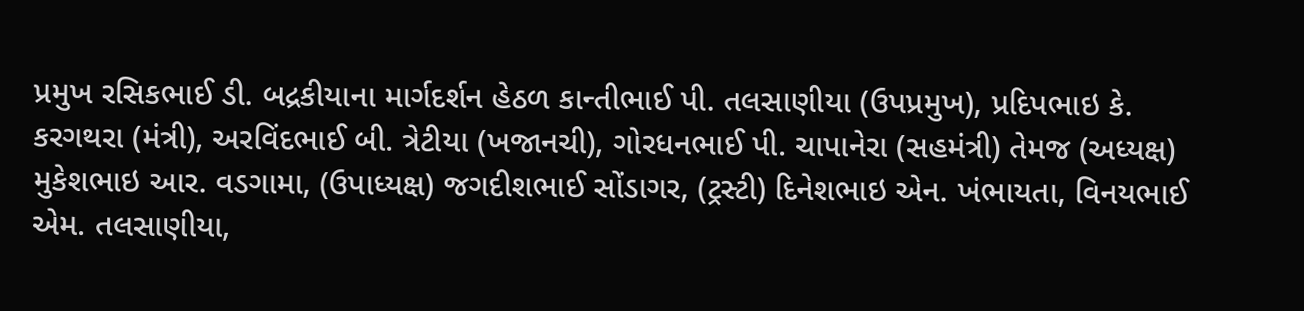પ્રમુખ રસિકભાઈ ડી. બદ્રકીયાના માર્ગદર્શન હેઠળ કાન્તીભાઈ પી. તલસાણીયા (ઉપપ્રમુખ), પ્રદિપભાઇ કે. કરગથરા (મંત્રી), અરવિંદભાઈ બી. ત્રેટીયા (ખજાનચી), ગોરધનભાઈ પી. ચાપાનેરા (સહમંત્રી) તેમજ (અધ્યક્ષ) મુકેશભાઇ આર. વડગામા, (ઉપાધ્યક્ષ) જગદીશભાઈ સોંડાગર, (ટ્રસ્ટી) દિનેશભાઇ એન. ખંભાયતા, વિનયભાઈ એમ. તલસાણીયા,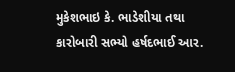મુકેશભાઇ કે. ભાડેશીયા તથા કારોબારી સભ્યો હર્ષદભાઈ આર.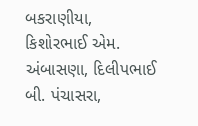બકરાણીયા, કિશોરભાઈ એમ. અંબાસણા, દિલીપભાઈ બી. પંચાસરા,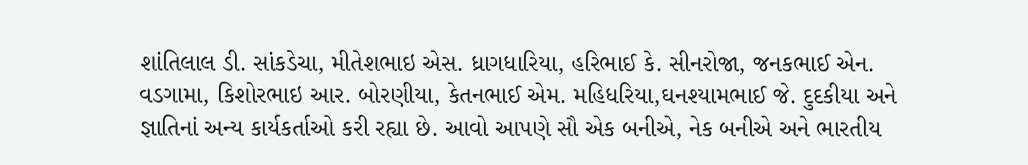શાંતિલાલ ડી. સાંકડેચા, મીતેશભાઇ એસ. ધ્રાગધારિયા, હરિભાઈ કે. સીનરોજા, જનકભાઈ એન. વડગામા, કિશોરભાઇ આર. બોરણીયા, કેતનભાઈ એમ. મહિધરિયા,ઘનશ્યામભાઈ જે. દુદકીયા અને જ્ઞાતિનાં અન્ય કાર્યકર્તાઓ કરી રહ્યા છે. આવો આપણે સૌ એક બનીએ, નેક બનીએ અને ભારતીય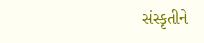સંસ્કૃતીને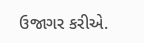ઉજાગર કરીએ.